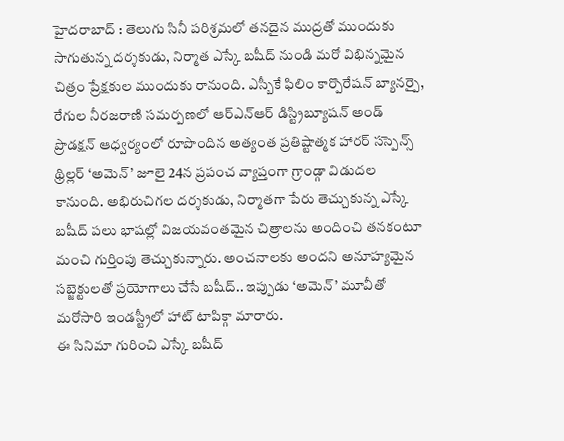హైదరాబాద్ : తెలుగు సినీ పరిశ్రమలో తనదైన ముద్రతో ముందుకు సాగుతున్న దర్శకుడు, నిర్మాత ఎస్కే బషీద్ నుండి మరో విభిన్నమైన చిత్రం ప్రేక్షకుల ముందుకు రానుంది. ఎస్బీకే ఫిలిం కార్పొరేషన్ బ్యానర్పై, రేగుల నీరజరాణి సమర్పణలో ఆర్ఎన్ఆర్ డిస్ట్రిబ్యూషన్ అండ్ ప్రొడక్షన్ ఆధ్వర్యంలో రూపొందిన అత్యంత ప్రతిష్టాత్మక హారర్ సస్పెన్స్ థ్రిల్లర్ ‘అమెన్’ జూలై 24న ప్రపంచ వ్యాప్తంగా గ్రాండ్గా విడుదల కానుంది. అభిరుచిగల దర్శకుడు, నిర్మాతగా పేరు తెచ్చుకున్న ఎస్కే బషీద్ పలు భాషల్లో విజయవంతమైన చిత్రాలను అందించి తనకంటూ మంచి గుర్తింపు తెచ్చుకున్నారు. అంచనాలకు అందని అనూహ్యమైన సబ్జెక్టులతో ప్రయోగాలు చేసే బషీద్.. ఇప్పుడు ‘అమెన్’ మూవీతో మరోసారి ఇండస్ట్రీలో హాట్ టాపిక్గా మారారు.
ఈ సినిమా గురించి ఎస్కే బషీద్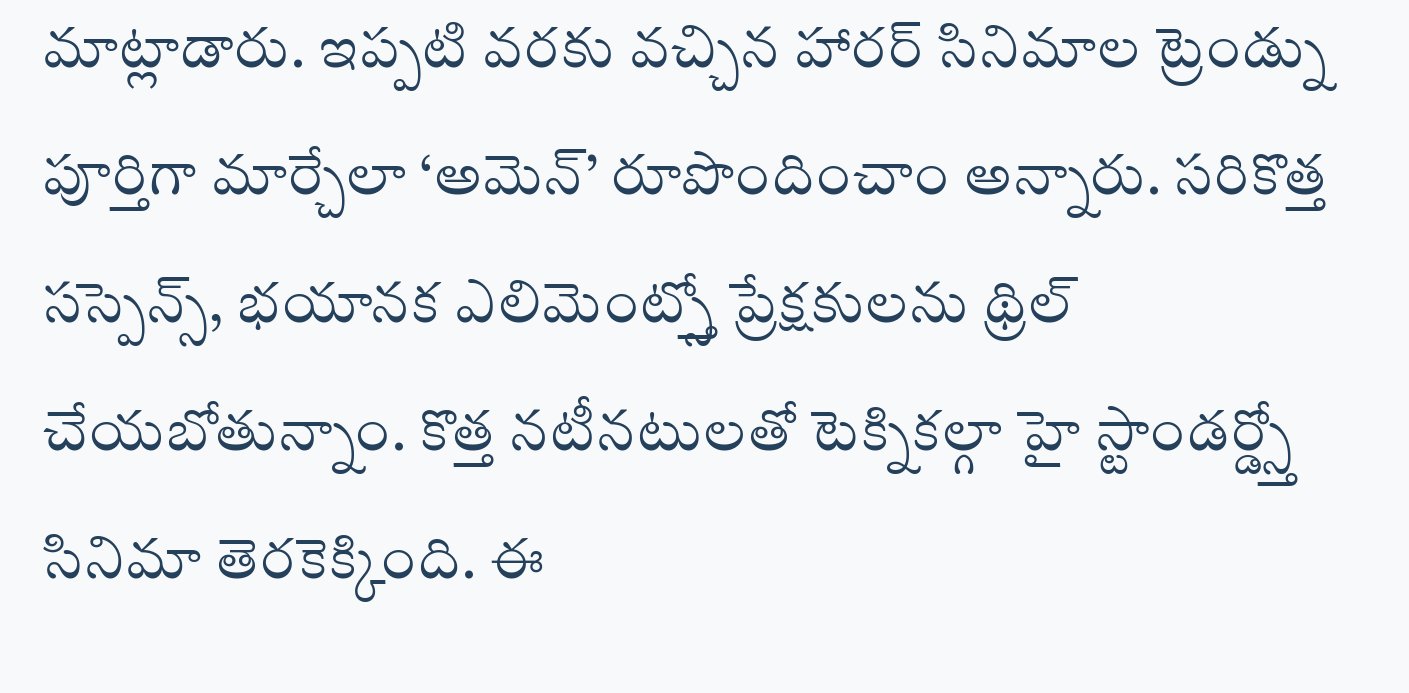మాట్లాడారు. ఇప్పటి వరకు వచ్చిన హారర్ సినిమాల ట్రెండ్ను పూర్తిగా మార్చేలా ‘అమెన్’ రూపొందించాం అన్నారు. సరికొత్త సస్పెన్స్, భయానక ఎలిమెంట్స్తో ప్రేక్షకులను థ్రిల్ చేయబోతున్నాం. కొత్త నటీనటులతో టెక్నికల్గా హై స్టాండర్డ్స్తో సినిమా తెరకెక్కింది. ఈ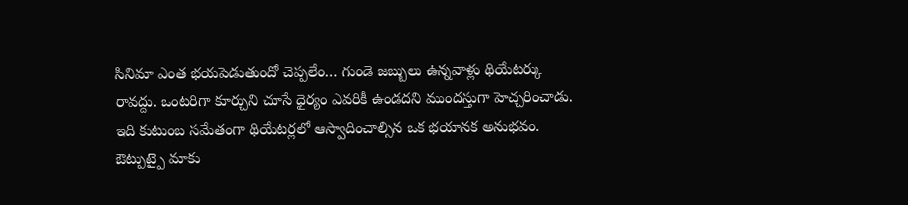సినిమా ఎంత భయపెడుతుందో చెప్పలేం… గుండె జబ్బులు ఉన్నవాళ్లు థియేటర్కు రావద్దు. ఒంటరిగా కూర్చుని చూసే ధైర్యం ఎవరికీ ఉండదని ముందస్తుగా హెచ్చరించాడు. ఇది కుటుంబ సమేతంగా థియేటర్లలో ఆస్వాదించాల్సిన ఒక భయానక అనుభవం. ఔట్పుట్పై మాకు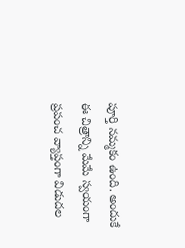పూర్తి నమ్మకం ఉంది. అందుకే ఈ చిత్రాన్ని మేమే స్వయంగా ప్రపంచ వ్యాప్తంగా విడుదల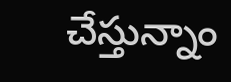చేస్తున్నాం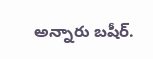అన్నారు బషీర్.